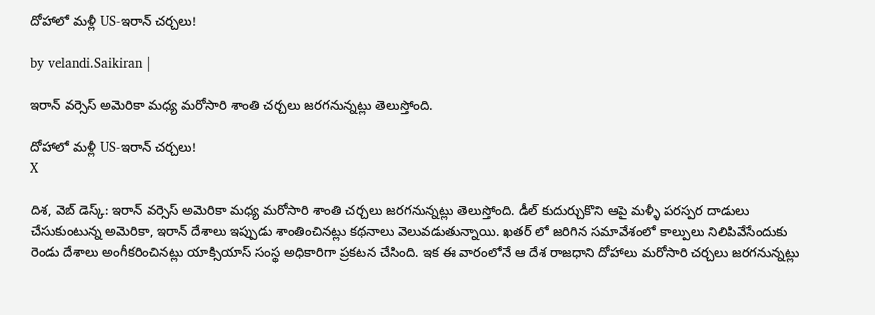దోహాలో మళ్లీ US-ఇరాన్ చర్చలు!

by velandi.Saikiran |

ఇరాన్ వర్సెస్ అమెరికా మధ్య మరోసారి శాంతి చర్చలు జరగనున్నట్లు తెలుస్తోంది.

దోహాలో మళ్లీ US-ఇరాన్ చర్చలు!
X

దిశ, వెబ్ డెస్క్: ఇరాన్ వర్సెస్ అమెరికా మధ్య మరోసారి శాంతి చర్చలు జరగనున్నట్లు తెలుస్తోంది. డీల్ కుదుర్చుకొని ఆపై మళ్ళీ పరస్పర దాడులు చేసుకుంటున్న అమెరికా, ఇరాన్ దేశాలు ఇప్పుడు శాంతించినట్లు కథనాలు వెలువడుతున్నాయి. ఖతర్ లో జరిగిన సమావేశంలో కాల్పులు నిలిపివేసేందుకు రెండు దేశాలు అంగీకరించినట్లు యాక్సియాస్ సంస్థ అధికారిగా ప్రకటన చేసింది. ఇక ఈ వారంలోనే ఆ దేశ రాజధాని దోహాలు మరోసారి చర్చలు జరగనున్నట్లు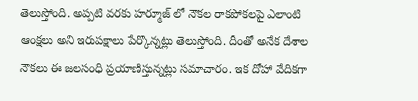తెలుస్తోంది. అప్పటి వరకు హర్మూజ్ లో నౌకల రాకపోకలపై ఎలాంటి ఆంక్షలు అని ఇరుపక్షాలు పేర్కొన్నట్లు తెలుస్తోంది. దీంతో అనేక దేశాల నౌకలు ఈ జలసంధి ప్రయాణిస్తున్నట్లు సమాచారం. ఇక దోహా వేదికగా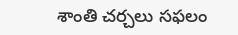శాంతి చర్చలు సఫలం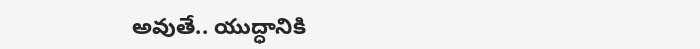అవుతే.. యుద్ధానికి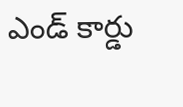ఎండ్ కార్డు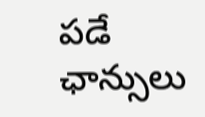పడే ఛాన్సులు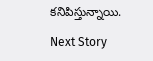కనిపిస్తున్నాయి.

Next Story